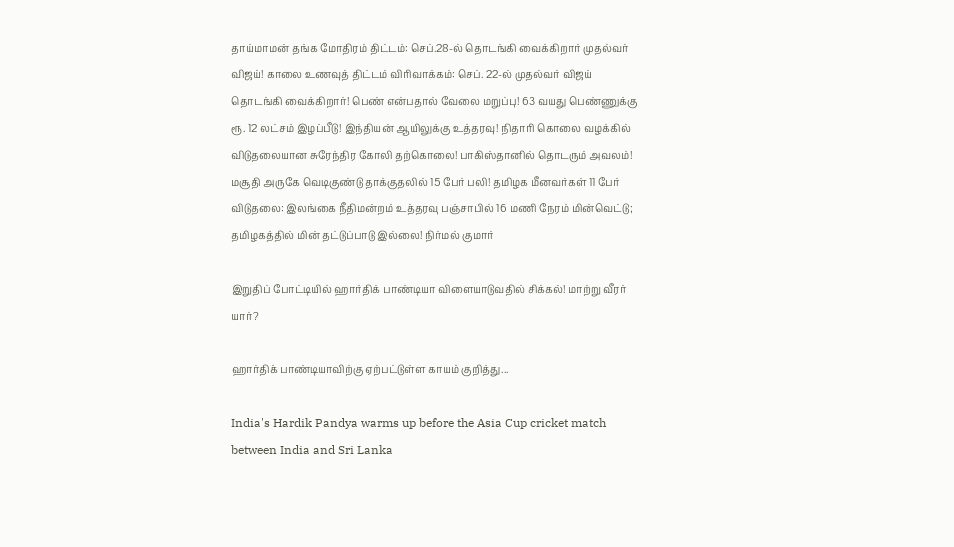தாய்மாமன் தங்க மோதிரம் திட்டம்: செப்.28-ல் தொடங்கி வைக்கிறார் முதல்வர் விஜய்! காலை உணவுத் திட்டம் விரிவாக்கம்: செப். 22-ல் முதல்வர் விஜய் தொடங்கி வைக்கிறார்! பெண் என்பதால் வேலை மறுப்பு! 63 வயது பெண்ணுக்கு ரூ. 12 லட்சம் இழப்பீடு! இந்தியன் ஆயிலுக்கு உத்தரவு! நிதாரி கொலை வழக்கில் விடுதலையான சுரேந்திர கோலி தற்கொலை! பாகிஸ்தானில் தொடரும் அவலம்! மசூதி அருகே வெடிகுண்டு தாக்குதலில் 15 பேர் பலி! தமிழக மீனவர்கள் 11 பேர் விடுதலை: இலங்கை நீதிமன்றம் உத்தரவு பஞ்சாபில் 16 மணி நேரம் மின்வெட்டு; தமிழகத்தில் மின் தட்டுப்பாடு இல்லை! நிர்மல் குமார்

இறுதிப் போட்டியில் ஹார்திக் பாண்டியா விளையாடுவதில் சிக்கல்! மாற்று வீரர் யார்?

ஹார்திக் பாண்டியாவிற்கு ஏற்பட்டுள்ள காயம் குறித்து...

India's Hardik Pandya warms up before the Asia Cup cricket match between India and Sri Lanka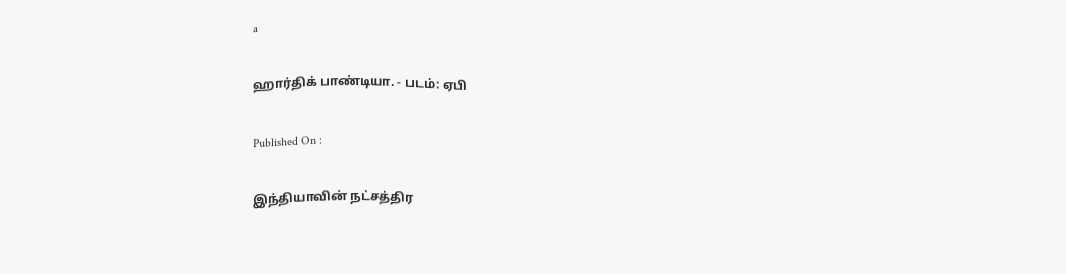a

ஹார்திக் பாண்டியா. - படம்: ஏபி

Published On :

இந்தியாவின் நட்சத்திர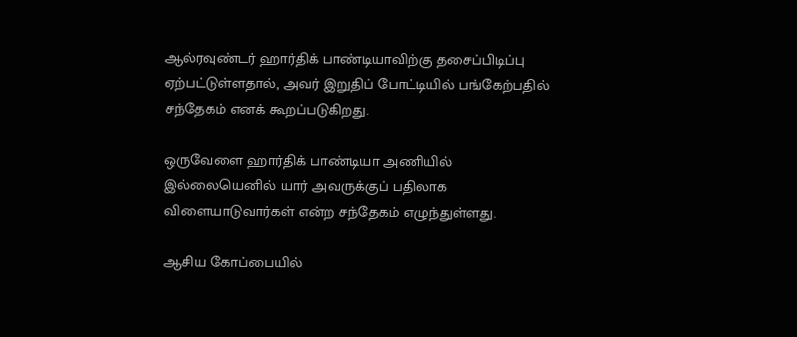ஆல்ரவுண்டர் ஹார்திக் பாண்டியாவிற்கு தசைப்பிடிப்பு ஏற்பட்டுள்ளதால், அவர் இறுதிப் போட்டியில் பங்கேற்பதில் சந்தேகம் எனக் கூறப்படுகிறது.

ஒருவேளை ஹார்திக் பாண்டியா அணியில் இல்லையெனில் யார் அவருக்குப் பதிலாக விளையாடுவார்கள் என்ற சந்தேகம் எழுந்துள்ளது.

ஆசிய கோப்பையில்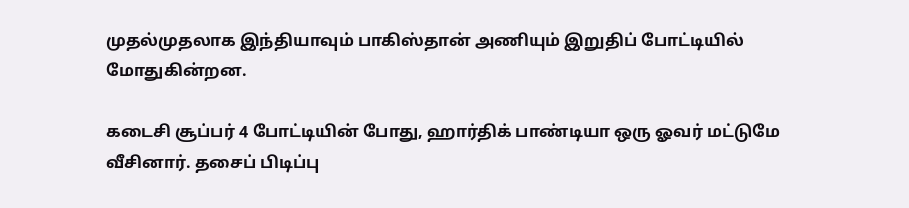முதல்முதலாக இந்தியாவும் பாகிஸ்தான் அணியும் இறுதிப் போட்டியில் மோதுகின்றன.

கடைசி சூப்பர் 4 போட்டியின் போது, ஹார்திக் பாண்டியா ஒரு ஓவர் மட்டுமே வீசினார். தசைப் பிடிப்பு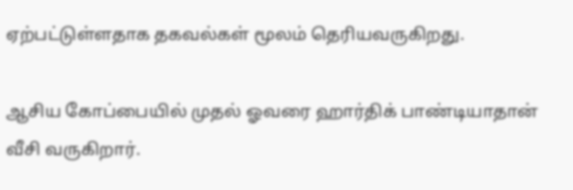ஏற்பட்டுள்ளதாக தகவல்கள் மூலம் தெரியவருகிறது.

ஆசிய கோப்பையில் முதல் ஓவரை ஹார்திக் பாண்டியாதான் வீசி வருகிறார்.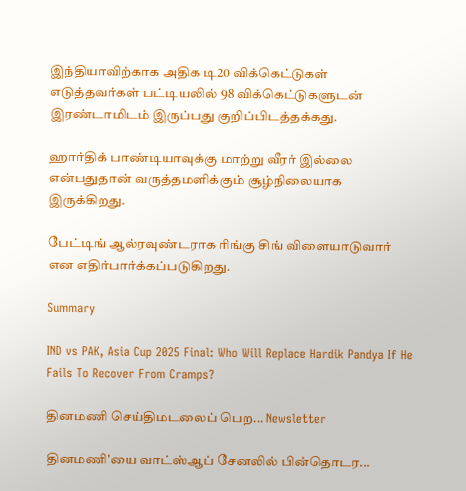இந்தியாவிற்காக அதிக டி20 விக்கெட்டுகள் எடுத்தவர்கள் பட்டியலில் 98 விக்கெட்டுகளுடன் இரண்டாமிடம் இருப்பது குறிப்பிடத்தக்கது.

ஹார்திக் பாண்டியாவுக்கு மாற்று வீரர் இல்லை என்பதுதான் வருத்தமளிக்கும் சூழ்நிலையாக இருக்கிறது.

பேட்டிங் ஆல்ரவுண்டராக ரிங்கு சிங் விளையாடுவார் என எதிர்பார்க்கப்படுகிறது.

Summary

IND vs PAK, Asia Cup 2025 Final: Who Will Replace Hardik Pandya If He Fails To Recover From Cramps?

தினமணி செய்திமடலைப் பெற... Newsletter

தினமணி'யை வாட்ஸ்ஆப் சேனலில் பின்தொடர...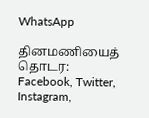WhatsApp

தினமணியைத் தொடர: Facebook, Twitter, Instagram,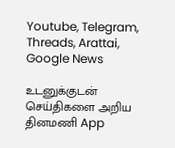Youtube, Telegram, Threads, Arattai, Google News

உடனுக்குடன் செய்திகளை அறிய தினமணி App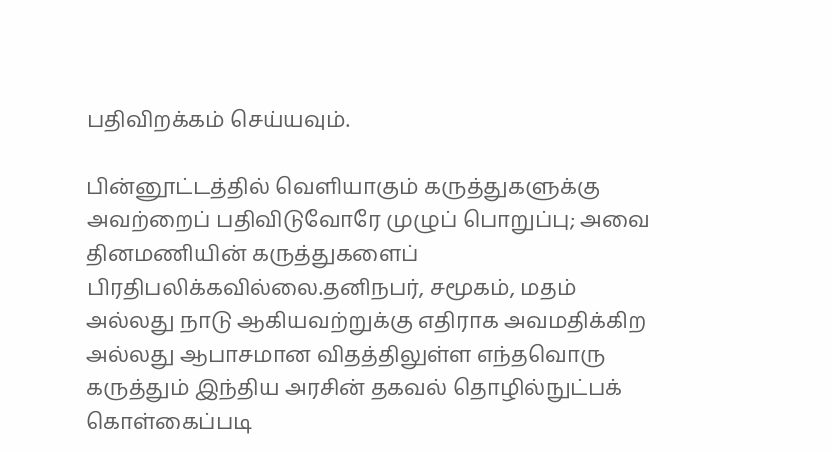பதிவிறக்கம் செய்யவும்.

பின்னூட்டத்தில் வெளியாகும் கருத்துகளுக்கு அவற்றைப் பதிவிடுவோரே முழுப் பொறுப்பு; அவை தினமணியின் கருத்துகளைப் பிரதிபலிக்கவில்லை.தனிநபர், சமூகம், மதம் அல்லது நாடு ஆகியவற்றுக்கு எதிராக அவமதிக்கிற அல்லது ஆபாசமான விதத்திலுள்ள எந்தவொரு கருத்தும் இந்திய அரசின் தகவல் தொழில்நுட்பக் கொள்கைப்படி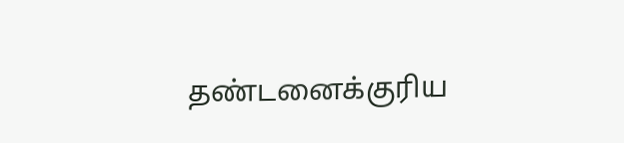தண்டனைக்குரிய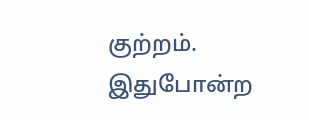குற்றம். இதுபோன்ற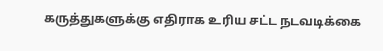கருத்துகளுக்கு எதிராக உரிய சட்ட நடவடிக்கை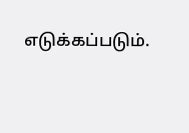எடுக்கப்படும்.